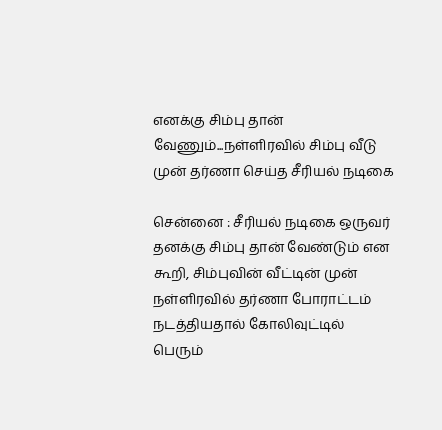எனக்கு சிம்பு தான் வேணும்...நள்ளிரவில் சிம்பு வீடு முன் தர்ணா செய்த சீரியல் நடிகை

சென்னை : சீரியல் நடிகை ஒருவர் தனக்கு சிம்பு தான் வேண்டும் என கூறி, சிம்புவின் வீட்டின் முன் நள்ளிரவில் தர்ணா போராட்டம் நடத்தியதால் கோலிவுட்டில் பெரும்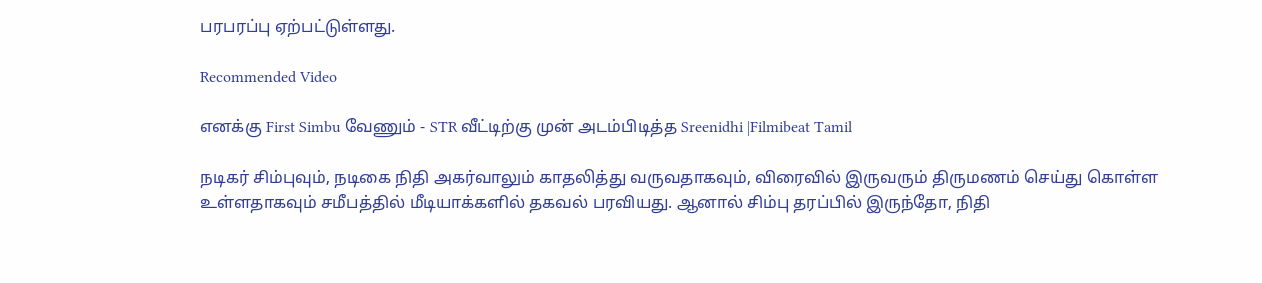பரபரப்பு ஏற்பட்டுள்ளது.

Recommended Video

எனக்கு First Simbu வேணும் - STR வீட்டிற்கு முன் அடம்பிடித்த Sreenidhi |Filmibeat Tamil

நடிகர் சிம்புவும், நடிகை நிதி அகர்வாலும் காதலித்து வருவதாகவும், விரைவில் இருவரும் திருமணம் செய்து கொள்ள உள்ளதாகவும் சமீபத்தில் மீடியாக்களில் தகவல் பரவியது. ஆனால் சிம்பு தரப்பில் இருந்தோ, நிதி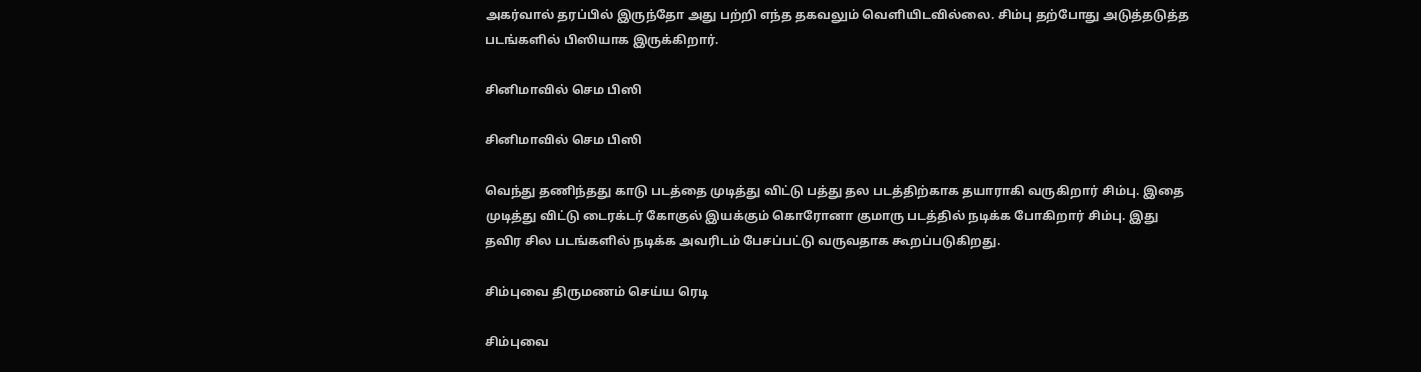அகர்வால் தரப்பில் இருந்தோ அது பற்றி எந்த தகவலும் வெளியிடவில்லை. சிம்பு தற்போது அடுத்தடுத்த படங்களில் பிஸியாக இருக்கிறார்.

சினிமாவில் செம பிஸி

சினிமாவில் செம பிஸி

வெந்து தணிந்தது காடு படத்தை முடித்து விட்டு பத்து தல படத்திற்காக தயாராகி வருகிறார் சிம்பு. இதை முடித்து விட்டு டைரக்டர் கோகுல் இயக்கும் கொரோனா குமாரு படத்தில் நடிக்க போகிறார் சிம்பு. இது தவிர சில படங்களில் நடிக்க அவரிடம் பேசப்பட்டு வருவதாக கூறப்படுகிறது.

சிம்புவை திருமணம் செய்ய ரெடி

சிம்புவை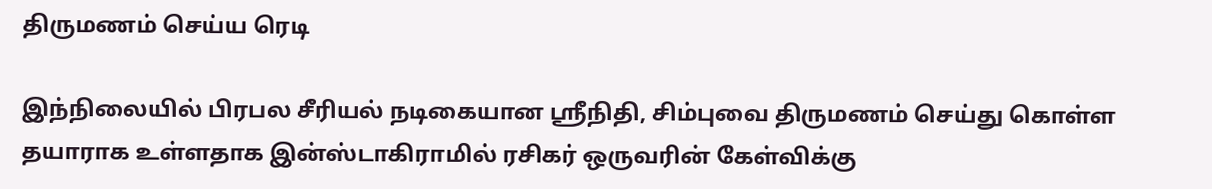திருமணம் செய்ய ரெடி

இந்நிலையில் பிரபல சீரியல் நடிகையான ஸ்ரீநிதி, சிம்புவை திருமணம் செய்து கொள்ள தயாராக உள்ளதாக இன்ஸ்டாகிராமில் ரசிகர் ஒருவரின் கேள்விக்கு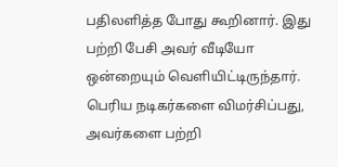பதிலளித்த போது கூறினார். இது பற்றி பேசி அவர் வீடியோ ஒன்றையும் வெளியிட்டிருந்தார். பெரிய நடிகர்களை விமர்சிப்பது, அவர்களை பற்றி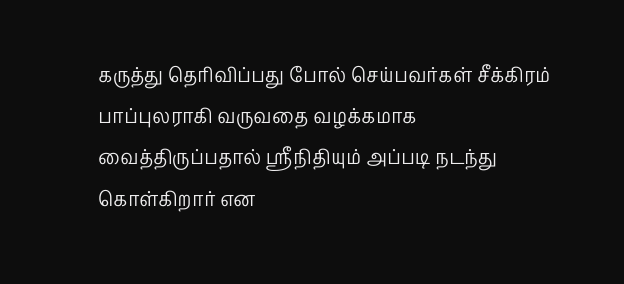கருத்து தெரிவிப்பது போல் செய்பவர்கள் சீக்கிரம் பாப்புலராகி வருவதை வழக்கமாக வைத்திருப்பதால் ஸ்ரீநிதியும் அப்படி நடந்து கொள்கிறார் என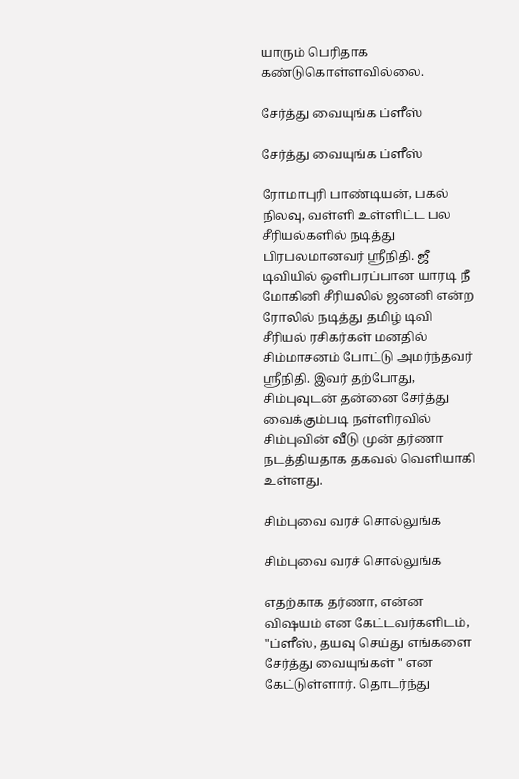யாரும் பெரிதாக கண்டுகொள்ளவில்லை.

சேர்த்து வையுங்க ப்ளீஸ்

சேர்த்து வையுங்க ப்ளீஸ்

ரோமாபுரி பாண்டியன், பகல் நிலவு, வள்ளி உள்ளிட்ட பல சீரியல்களில் நடித்து பிரபலமானவர் ஸ்ரீநிதி. ஜீ டிவியில் ஒளிபரப்பான யாரடி நீ மோகினி சீரியலில் ஜனனி என்ற ரோலில் நடித்து தமிழ் டிவி சீரியல் ரசிகர்கள் மனதில் சிம்மாசனம் போட்டு அமர்ந்தவர் ஸ்ரீநிதி. இவர் தற்போது, சிம்புவுடன் தன்னை சேர்த்து வைக்கும்படி நள்ளிரவில் சிம்புவின் வீடு முன் தர்ணா நடத்தியதாக தகவல் வெளியாகி உள்ளது.

சிம்புவை வரச் சொல்லுங்க

சிம்புவை வரச் சொல்லுங்க

எதற்காக தர்ணா, என்ன விஷயம் என கேட்டவர்களிடம், "ப்ளீஸ், தயவு செய்து எங்களை சேர்த்து வையுங்கள் " என கேட்டுள்ளார். தொடர்ந்து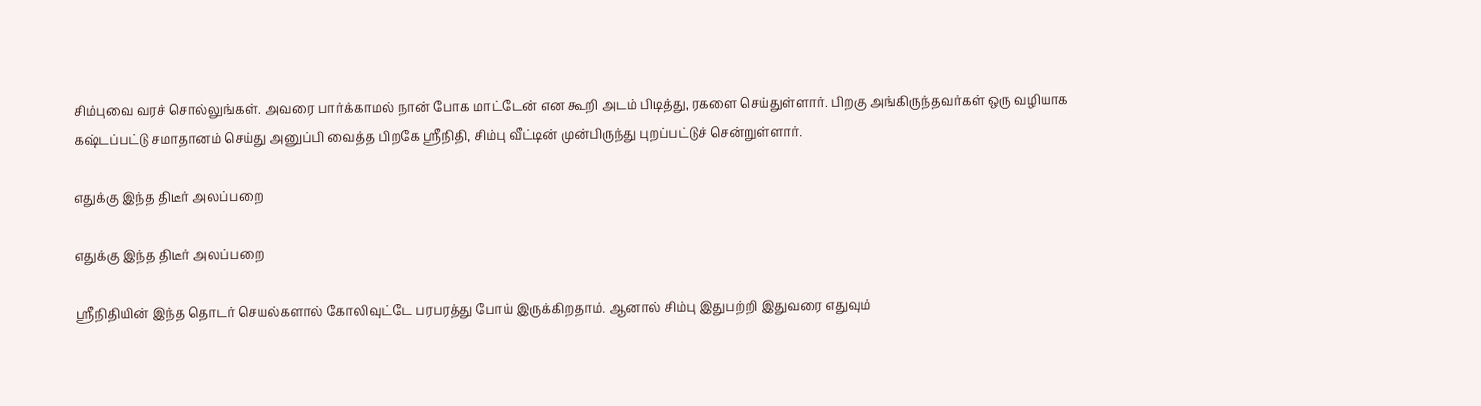சிம்புவை வரச் சொல்லுங்கள். அவரை பார்க்காமல் நான் போக மாட்டேன் என கூறி அடம் பிடித்து, ரகளை செய்துள்ளார். பிறகு அங்கிருந்தவர்கள் ஒரு வழியாக கஷ்டப்பட்டு சமாதானம் செய்து அனுப்பி வைத்த பிறகே ஸ்ரீநிதி, சிம்பு வீட்டின் முன்பிருந்து புறப்பட்டுச் சென்றுள்ளார்.

எதுக்கு இந்த திடீர் அலப்பறை

எதுக்கு இந்த திடீர் அலப்பறை

ஸ்ரீநிதியின் இந்த தொடர் செயல்களால் கோலிவுட்டே பரபரத்து போய் இருக்கிறதாம். ஆனால் சிம்பு இதுபற்றி இதுவரை எதுவும்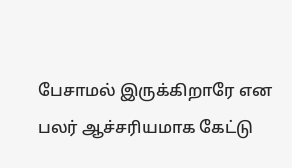பேசாமல் இருக்கிறாரே என பலர் ஆச்சரியமாக கேட்டு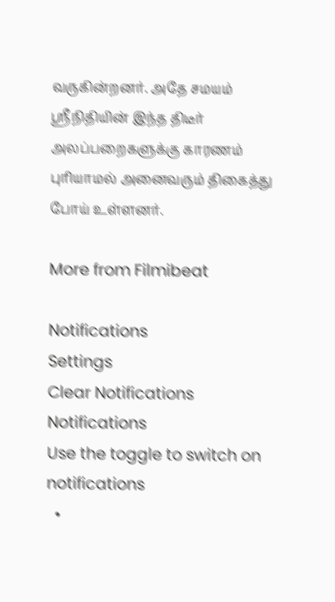வருகின்றனர். அதே சமயம் ஸ்ரீநிதியின் இந்த திடீர் அலப்பறைகளுக்கு காரணம் புரியாமல் அனைவரும் திகைத்து போய் உள்ளனர்.

More from Filmibeat

Notifications
Settings
Clear Notifications
Notifications
Use the toggle to switch on notifications
  •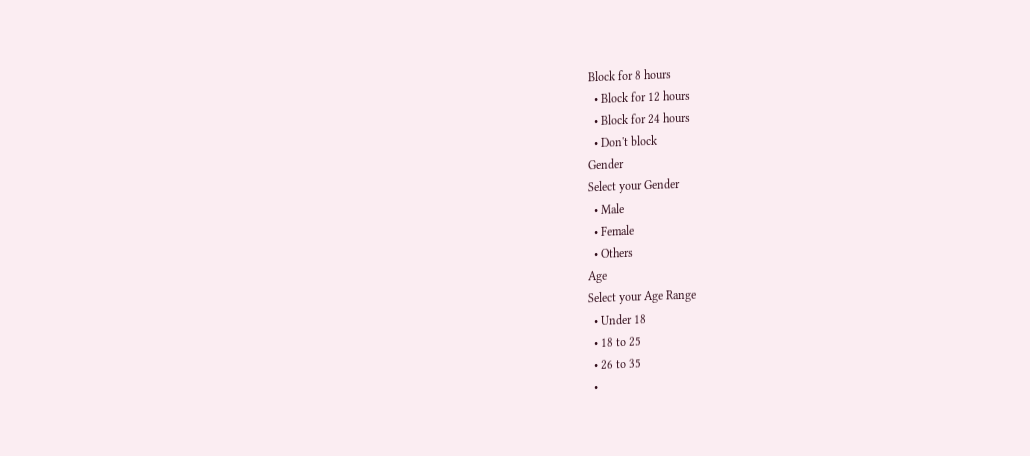Block for 8 hours
  • Block for 12 hours
  • Block for 24 hours
  • Don't block
Gender
Select your Gender
  • Male
  • Female
  • Others
Age
Select your Age Range
  • Under 18
  • 18 to 25
  • 26 to 35
  •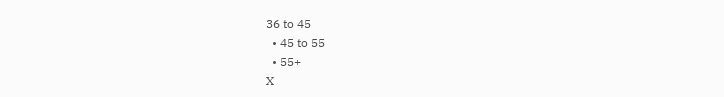36 to 45
  • 45 to 55
  • 55+
X